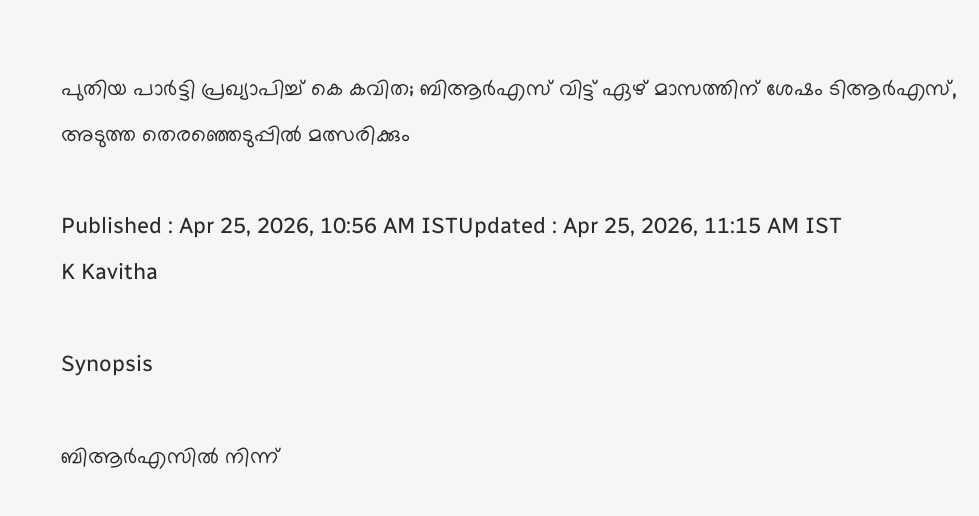പുതിയ പാർട്ടി പ്രഖ്യാപിച്ച് കെ കവിത; ബിആർഎസ് വിട്ട് ഏഴ് മാസത്തിന് ശേഷം ടിആർഎസ്, അടുത്ത തെരഞ്ഞെടുപ്പിൽ മത്സരിക്കും

Published : Apr 25, 2026, 10:56 AM ISTUpdated : Apr 25, 2026, 11:15 AM IST
K Kavitha

Synopsis

ബിആർഎസിൽ നിന്ന്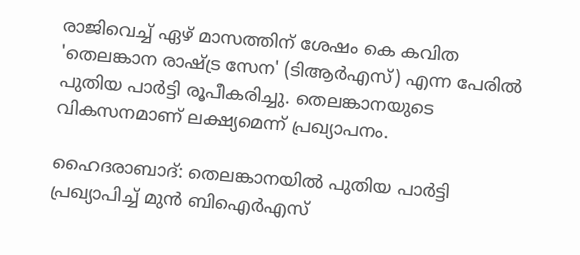രാജിവെച്ച് ഏഴ് മാസത്തിന് ശേഷം കെ കവിത 'തെലങ്കാന രാഷ്ട്ര സേന' (ടിആർഎസ്) എന്ന പേരിൽ പുതിയ പാർട്ടി രൂപീകരിച്ചു. തെലങ്കാനയുടെ വികസനമാണ് ലക്ഷ്യമെന്ന് പ്രഖ്യാപനം.

ഹൈദരാബാദ്: തെലങ്കാനയിൽ പുതിയ പാർട്ടി പ്രഖ്യാപിച്ച് മുൻ ബിഐർഎസ്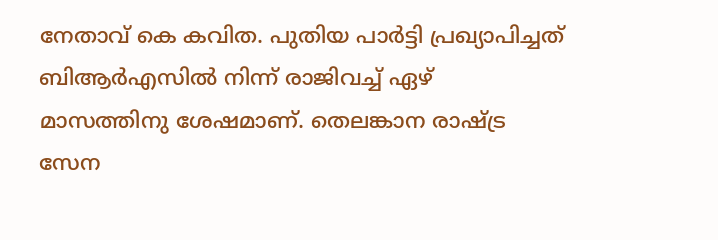നേതാവ് കെ കവിത. പുതിയ പാർട്ടി പ്രഖ്യാപിച്ചത് ബിആർഎസിൽ നിന്ന് രാജിവച്ച് ഏഴ് മാസത്തിനു ശേഷമാണ്. തെലങ്കാന രാഷ്ട്ര സേന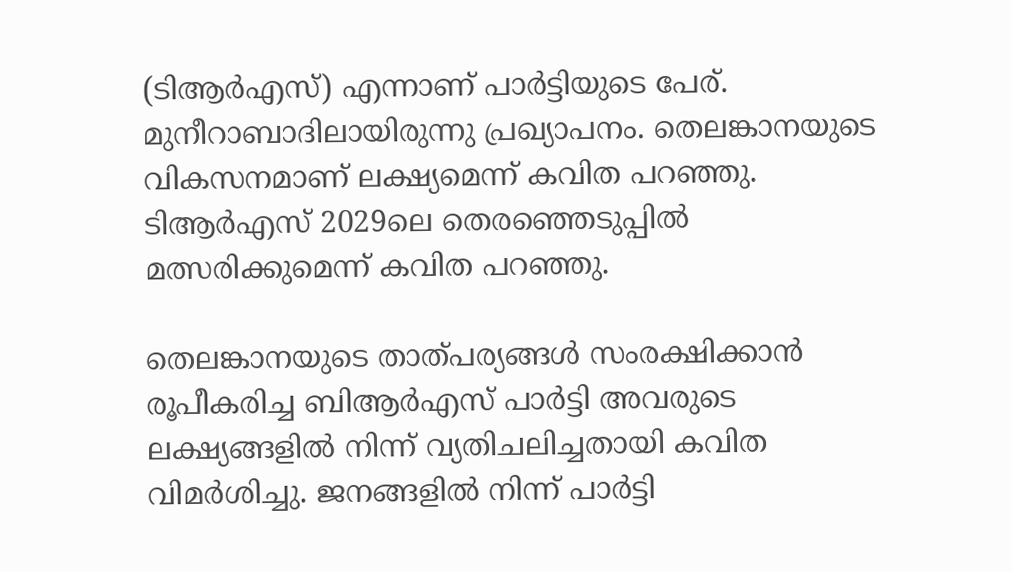(ടിആർഎസ്) എന്നാണ് പാർട്ടിയുടെ പേര്. മുനീറാബാദിലായിരുന്നു പ്രഖ്യാപനം. തെലങ്കാനയുടെ വികസനമാണ് ലക്ഷ്യമെന്ന് കവിത പറഞ്ഞു. ടിആർഎസ് 2029ലെ തെരഞ്ഞെടുപ്പിൽ മത്സരിക്കുമെന്ന് കവിത പറഞ്ഞു.

തെലങ്കാനയുടെ താത്പര്യങ്ങൾ സംരക്ഷിക്കാൻ രൂപീകരിച്ച ബിആർഎസ് പാർട്ടി അവരുടെ ലക്ഷ്യങ്ങളിൽ നിന്ന് വ്യതിചലിച്ചതായി കവിത വിമർശിച്ചു. ജനങ്ങളിൽ നിന്ന് പാർട്ടി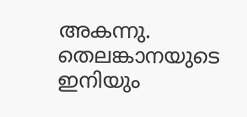അകന്നു. തെലങ്കാനയുടെ ഇനിയും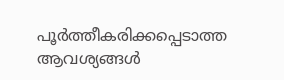പൂർത്തീകരിക്കപ്പെടാത്ത ആവശ്യങ്ങൾ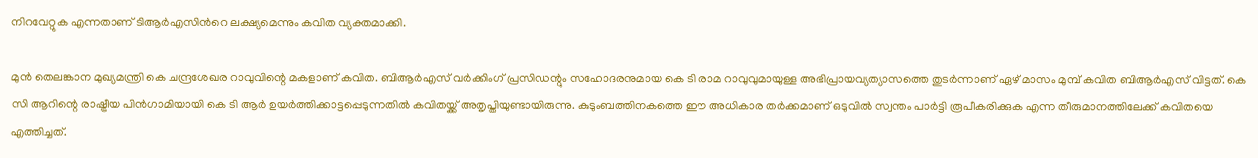നിറവേറ്റുക എന്നതാണ് ടിആർഎസിന്‍റെ ലക്ഷ്യമെന്നും കവിത വ്യക്തമാക്കി.

മുൻ തെലങ്കാന മുഖ്യമന്ത്രി കെ ചന്ദ്രശേഖര റാവുവിന്റെ മകളാണ് കവിത. ബിആർഎസ് വർക്കിംഗ് പ്രസിഡന്റും സഹോദരനുമായ കെ ടി രാമ റാവുവുമായുള്ള അഭിപ്രായവ്യത്യാസത്തെ തുടർന്നാണ് ഏഴ് മാസം മുമ്പ് കവിത ബിആർഎസ് വിട്ടത്. കെ സി ആറിന്റെ രാഷ്ട്രീയ പിൻഗാമിയായി കെ ടി ആർ ഉയർത്തിക്കാട്ടപ്പെടുന്നതിൽ കവിതയ്ക്ക് അതൃപ്തിയുണ്ടായിരുന്നു. കുടുംബത്തിനകത്തെ ഈ അധികാര തർക്കമാണ് ഒടുവിൽ സ്വന്തം പാർട്ടി രൂപീകരിക്കുക എന്ന തീരുമാനത്തിലേക്ക് കവിതയെ എത്തിച്ചത്.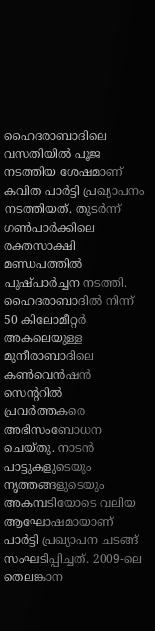ഹൈദരാബാദിലെ വസതിയിൽ പൂജ നടത്തിയ ശേഷമാണ് കവിത പാർട്ടി പ്രഖ്യാപനം നടത്തിയത്. തുടർന്ന് ഗൺപാർക്കിലെ രക്തസാക്ഷി മണ്ഡപത്തിൽ പുഷ്പാർച്ചന നടത്തി. ഹൈദരാബാദിൽ നിന്ന് 50 കിലോമീറ്റർ അകലെയുള്ള മുനീരാബാദിലെ കൺവെൻഷൻ സെന്ററിൽ പ്രവർത്തകരെ അഭിസംബോധന ചെയ്തു. നാടൻ പാട്ടുകളുടെയും നൃത്തങ്ങളുടെയും അകമ്പടിയോടെ വലിയ ആഘോഷമായാണ് പാർട്ടി പ്രഖ്യാപന ചടങ്ങ് സംഘടിപ്പിച്ചത്. 2009-ലെ തെലങ്കാന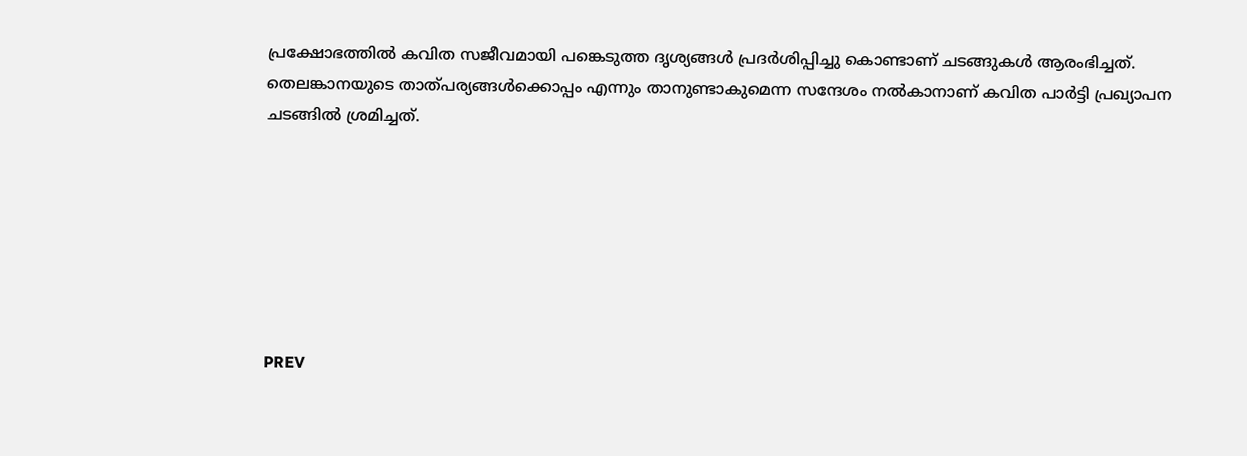പ്രക്ഷോഭത്തിൽ കവിത സജീവമായി പങ്കെടുത്ത ദൃശ്യങ്ങൾ പ്രദർശിപ്പിച്ചു കൊണ്ടാണ് ചടങ്ങുകൾ ആരംഭിച്ചത്. തെലങ്കാനയുടെ താത്പര്യങ്ങൾക്കൊപ്പം എന്നും താനുണ്ടാകുമെന്ന സന്ദേശം നൽകാനാണ് കവിത പാർട്ടി പ്രഖ്യാപന ചടങ്ങിൽ ശ്രമിച്ചത്.







PREV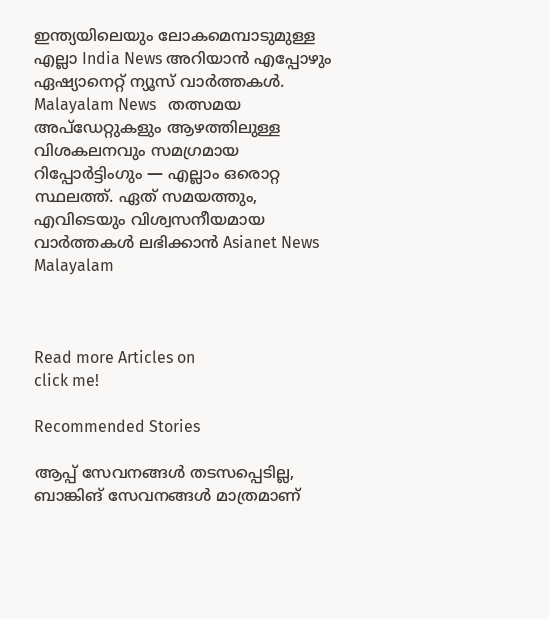ഇന്ത്യയിലെയും ലോകമെമ്പാടുമുള്ള എല്ലാ India News അറിയാൻ എപ്പോഴും ഏഷ്യാനെറ്റ് ന്യൂസ് വാർത്തകൾ. Malayalam News   തത്സമയ അപ്‌ഡേറ്റുകളും ആഴത്തിലുള്ള വിശകലനവും സമഗ്രമായ റിപ്പോർട്ടിംഗും — എല്ലാം ഒരൊറ്റ സ്ഥലത്ത്. ഏത് സമയത്തും, എവിടെയും വിശ്വസനീയമായ വാർത്തകൾ ലഭിക്കാൻ Asianet News Malayalam



Read more Articles on
click me!

Recommended Stories

ആപ്പ് സേവനങ്ങൾ തടസപ്പെടില്ല, ബാങ്കിങ് സേവനങ്ങൾ മാത്രമാണ്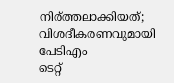നിര്ത്തലാക്കിയത്; വിശദീകരണവുമായി പേടിഎം
ടെറ്റ്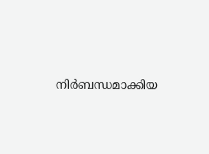നിർബന്ധമാക്കിയ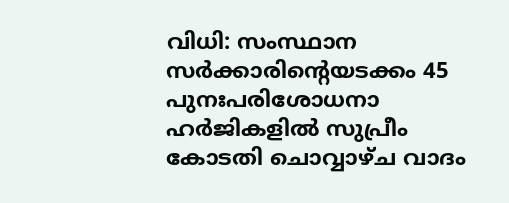വിധി: സംസ്ഥാന സർക്കാരിൻ്റെയടക്കം 45 പുനഃപരിശോധനാ ഹർജികളിൽ സുപ്രീം കോടതി ചൊവ്വാഴ്ച വാദം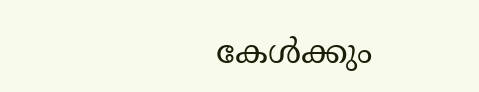കേൾക്കും